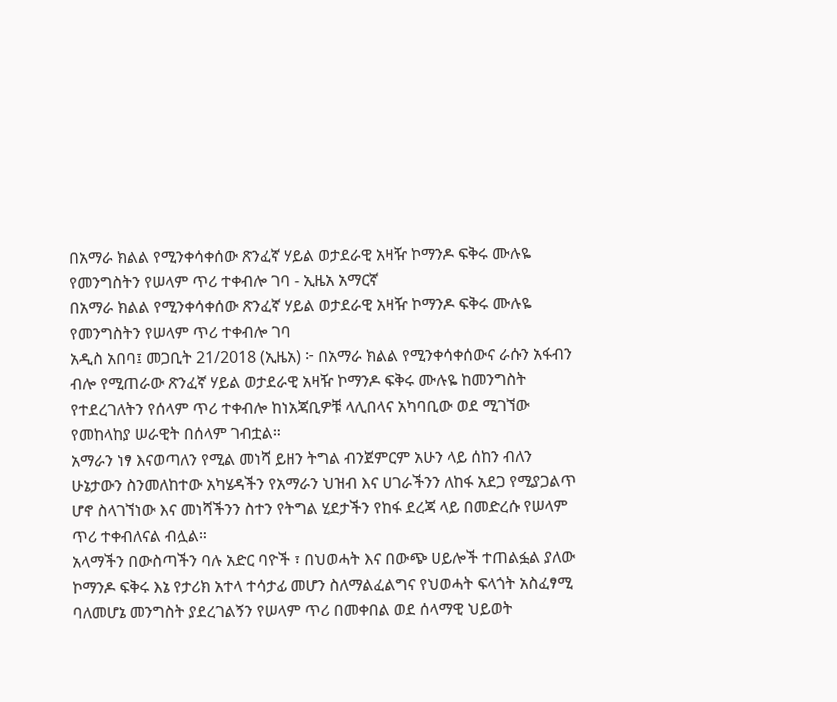በአማራ ክልል የሚንቀሳቀሰው ጽንፈኛ ሃይል ወታደራዊ አዛዥ ኮማንዶ ፍቅሩ ሙሉዬ የመንግስትን የሠላም ጥሪ ተቀብሎ ገባ - ኢዜአ አማርኛ
በአማራ ክልል የሚንቀሳቀሰው ጽንፈኛ ሃይል ወታደራዊ አዛዥ ኮማንዶ ፍቅሩ ሙሉዬ የመንግስትን የሠላም ጥሪ ተቀብሎ ገባ
አዲስ አበባ፤ መጋቢት 21/2018 (ኢዜአ) ፦ በአማራ ክልል የሚንቀሳቀሰውና ራሱን አፋብን ብሎ የሚጠራው ጽንፈኛ ሃይል ወታደራዊ አዛዥ ኮማንዶ ፍቅሩ ሙሉዬ ከመንግስት የተደረገለትን የሰላም ጥሪ ተቀብሎ ከነአጃቢዎቹ ላሊበላና አካባቢው ወደ ሚገኘው የመከላከያ ሠራዊት በሰላም ገብቷል።
አማራን ነፃ እናወጣለን የሚል መነሻ ይዘን ትግል ብንጀምርም አሁን ላይ ሰከን ብለን ሁኔታውን ስንመለከተው አካሄዳችን የአማራን ህዝብ እና ሀገራችንን ለከፋ አደጋ የሚያጋልጥ ሆኖ ስላገኘነው እና መነሻችንን ስተን የትግል ሂደታችን የከፋ ደረጃ ላይ በመድረሱ የሠላም ጥሪ ተቀብለናል ብሏል።
አላማችን በውስጣችን ባሉ አድር ባዮች ፣ በህወሓት እና በውጭ ሀይሎች ተጠልፏል ያለው ኮማንዶ ፍቅሩ እኔ የታሪክ አተላ ተሳታፊ መሆን ስለማልፈልግና የህወሓት ፍላጎት አስፈፃሚ ባለመሆኔ መንግስት ያደረገልኝን የሠላም ጥሪ በመቀበል ወደ ሰላማዊ ህይወት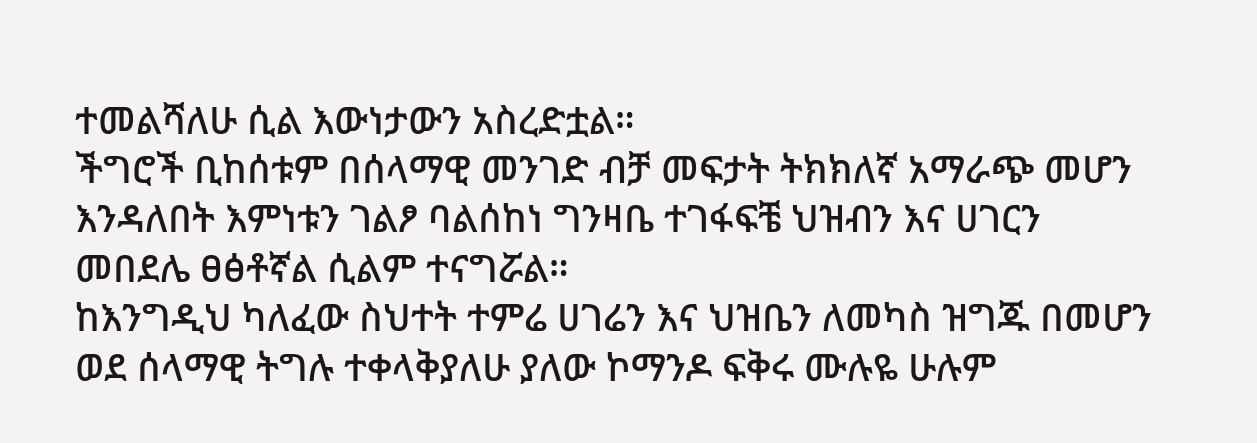ተመልሻለሁ ሲል እውነታውን አስረድቷል።
ችግሮች ቢከሰቱም በሰላማዊ መንገድ ብቻ መፍታት ትክክለኛ አማራጭ መሆን እንዳለበት እምነቱን ገልፆ ባልሰከነ ግንዛቤ ተገፋፍቼ ህዝብን እና ሀገርን መበደሌ ፀፅቶኛል ሲልም ተናግሯል።
ከእንግዲህ ካለፈው ስህተት ተምሬ ሀገሬን እና ህዝቤን ለመካስ ዝግጁ በመሆን ወደ ሰላማዊ ትግሉ ተቀላቅያለሁ ያለው ኮማንዶ ፍቅሩ ሙሉዬ ሁሉም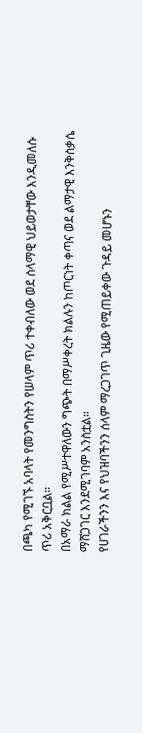በጫካ የሚገኙ አባላት የመንግስትን የሠላም ጥሪ ተቀብለው ወደ ሰላማዊ ህይወታቸው እንዲመለሱ ጥሪ አቅርቧል።
በአማራ ክልል የሚሥተዋለውን ግጭት በማሥቀረት ክልሉን ከጦርነት ቀጣና ወደ ልማታዊ እንቅስቃሴ ማሸጋገር እንደሚገባም አንስቷል።
የሀገራችንን እና የህዝባችንን ሰላም ማረጋገጥ ጊዜው የሚጠይቀው ጉዳይ መሆኑን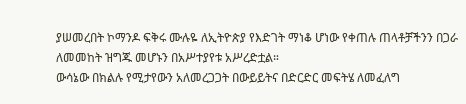ያሠመረበት ኮማንዶ ፍቅሩ ሙሉዬ ለኢትዮጵያ የእድገት ማነቆ ሆነው የቀጠሉ ጠላቶቻችንን በጋራ ለመመከት ዝግጁ መሆኑን በአሥተያየቱ አሥረድቷል።
ውሳኔው በክልሉ የሚታየውን አለመረጋጋት በውይይትና በድርድር መፍትሄ ለመፈለግ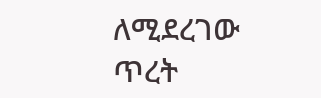ለሚደረገው ጥረት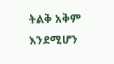ትልቅ አቅም እንደሚሆን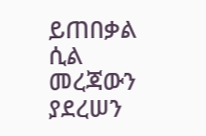ይጠበቃል ሲል መረጃውን ያደረሠን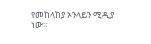የመከላከያ ኦንላይን ሚዲያ ነው።